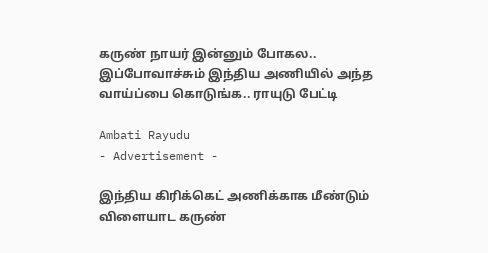கருண் நாயர் இன்னும் போகல.. இப்போவாச்சும் இந்திய அணியில் அந்த வாய்ப்பை கொடுங்க.. ராயுடு பேட்டி

Ambati Rayudu
- Advertisement -

இந்திய கிரிக்கெட் அணிக்காக மீண்டும் விளையாட கருண்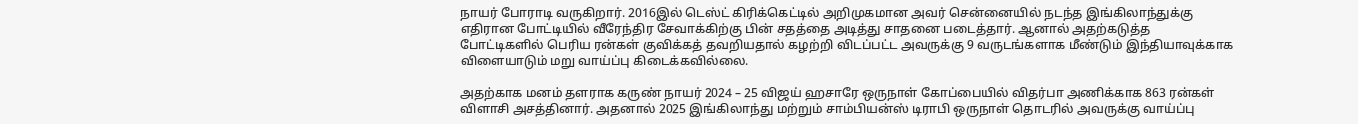நாயர் போராடி வருகிறார். 2016இல் டெஸ்ட் கிரிக்கெட்டில் அறிமுகமான அவர் சென்னையில் நடந்த இங்கிலாந்துக்கு எதிரான போட்டியில் வீரேந்திர சேவாக்கிற்கு பின் சதத்தை அடித்து சாதனை படைத்தார். ஆனால் அதற்கடுத்த போட்டிகளில் பெரிய ரன்கள் குவிக்கத் தவறியதால் கழற்றி விடப்பட்ட அவருக்கு 9 வருடங்களாக மீண்டும் இந்தியாவுக்காக விளையாடும் மறு வாய்ப்பு கிடைக்கவில்லை.

அதற்காக மனம் தளராக கருண் நாயர் 2024 – 25 விஜய் ஹசாரே ஒருநாள் கோப்பையில் விதர்பா அணிக்காக 863 ரன்கள் விளாசி அசத்தினார். அதனால் 2025 இங்கிலாந்து மற்றும் சாம்பியன்ஸ் டிராபி ஒருநாள் தொடரில் அவருக்கு வாய்ப்பு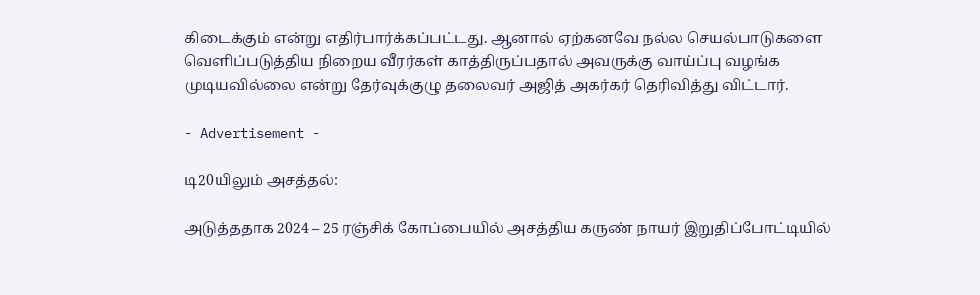கிடைக்கும் என்று எதிர்பார்க்கப்பட்டது. ஆனால் ஏற்கனவே நல்ல செயல்பாடுகளை வெளிப்படுத்திய நிறைய வீரர்கள் காத்திருப்பதால் அவருக்கு வாய்ப்பு வழங்க முடியவில்லை என்று தேர்வுக்குழு தலைவர் அஜித் அகர்கர் தெரிவித்து விட்டார்.

- Advertisement -

டி20யிலும் அசத்தல்:

அடுத்ததாக 2024 – 25 ரஞ்சிக் கோப்பையில் அசத்திய கருண் நாயர் இறுதிப்போட்டியில்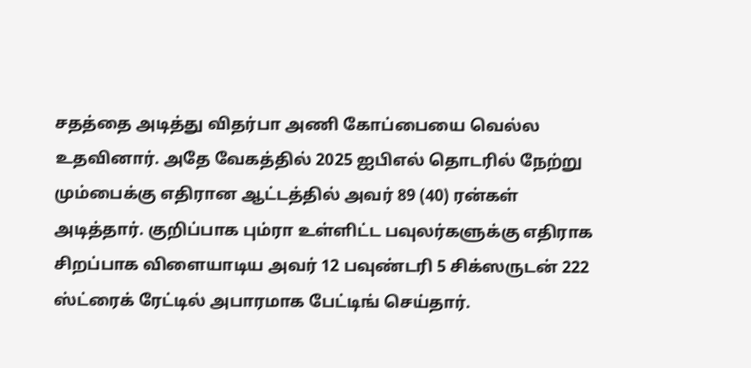சதத்தை அடித்து விதர்பா அணி கோப்பையை வெல்ல உதவினார். அதே வேகத்தில் 2025 ஐபிஎல் தொடரில் நேற்று மும்பைக்கு எதிரான ஆட்டத்தில் அவர் 89 (40) ரன்கள் அடித்தார். குறிப்பாக பும்ரா உள்ளிட்ட பவுலர்களுக்கு எதிராக சிறப்பாக விளையாடிய அவர் 12 பவுண்டரி 5 சிக்ஸருடன் 222 ஸ்ட்ரைக் ரேட்டில் அபாரமாக பேட்டிங் செய்தார்.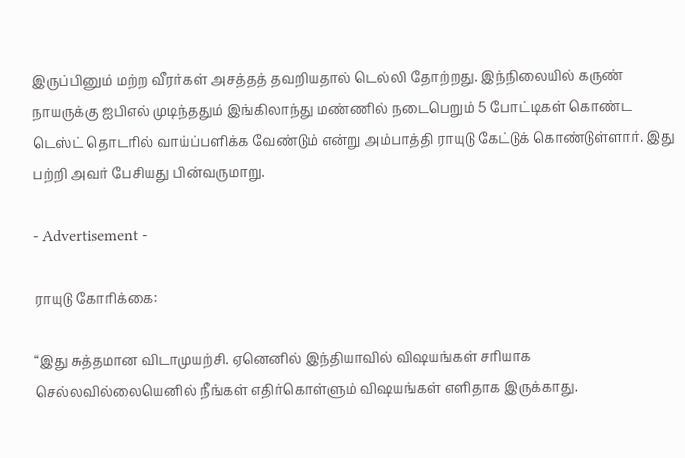இருப்பினும் மற்ற வீரர்கள் அசத்தத் தவறியதால் டெல்லி தோற்றது. இந்நிலையில் கருண் நாயருக்கு ஐபிஎல் முடிந்ததும் இங்கிலாந்து மண்ணில் நடைபெறும் 5 போட்டிகள் கொண்ட டெஸ்ட் தொடரில் வாய்ப்பளிக்க வேண்டும் என்று அம்பாத்தி ராயுடு கேட்டுக் கொண்டுள்ளார். இது பற்றி அவர் பேசியது பின்வருமாறு.

- Advertisement -

ராயுடு கோரிக்கை:

“இது சுத்தமான விடாமுயற்சி. ஏனெனில் இந்தியாவில் விஷயங்கள் சரியாக செல்லவில்லையெனில் நீங்கள் எதிர்கொள்ளும் விஷயங்கள் எளிதாக இருக்காது.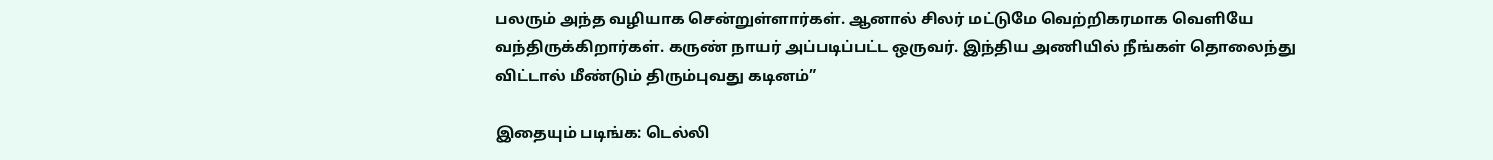பலரும் அந்த வழியாக சென்றுள்ளார்கள். ஆனால் சிலர் மட்டுமே வெற்றிகரமாக வெளியே வந்திருக்கிறார்கள். கருண் நாயர் அப்படிப்பட்ட ஒருவர். இந்திய அணியில் நீங்கள் தொலைந்து விட்டால் மீண்டும் திரும்புவது கடினம்”

இதையும் படிங்க: டெல்லி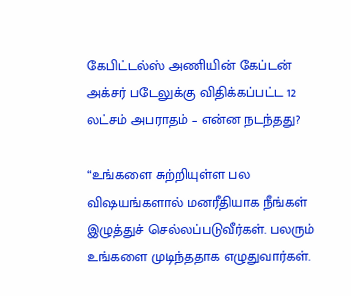கேபிட்டல்ஸ் அணியின் கேப்டன் அக்சர் படேலுக்கு விதிக்கப்பட்ட 12 லட்சம் அபராதம் – என்ன நடந்தது?

“உங்களை சுற்றியுள்ள பல விஷயங்களால் மனரீதியாக நீங்கள் இழுத்துச் செல்லப்படுவீர்கள். பலரும் உங்களை முடிந்ததாக எழுதுவார்கள்.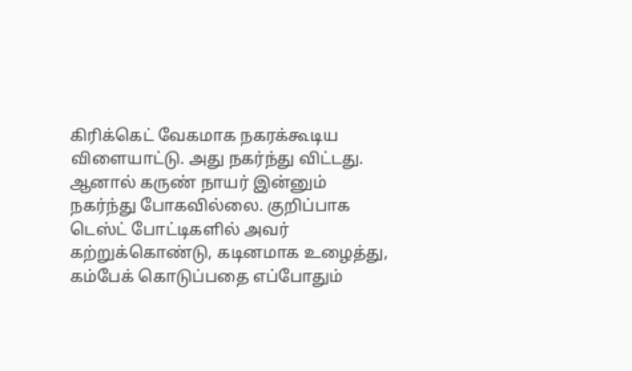கிரிக்கெட் வேகமாக நகரக்கூடிய விளையாட்டு. அது நகர்ந்து விட்டது. ஆனால் கருண் நாயர் இன்னும் நகர்ந்து போகவில்லை. குறிப்பாக டெஸ்ட் போட்டிகளில் அவர் கற்றுக்கொண்டு, கடினமாக உழைத்து, கம்பேக் கொடுப்பதை எப்போதும்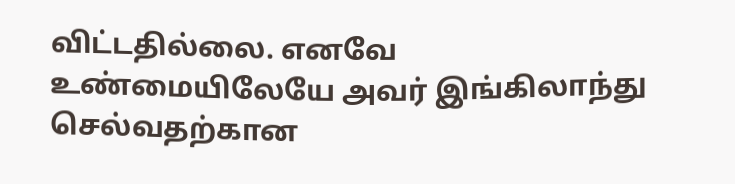விட்டதில்லை. எனவே உண்மையிலேயே அவர் இங்கிலாந்து செல்வதற்கான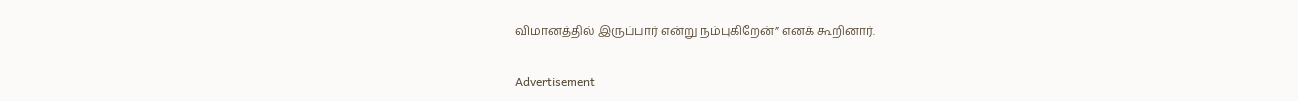விமானத்தில் இருப்பார் என்று நம்புகிறேன்” எனக் கூறினார்.

Advertisement